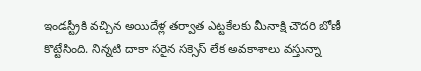ఇండస్ట్రీకి వచ్చిన అయిదేళ్ల తర్వాత ఎట్టకేలకు మీనాక్షి చౌదరి బోణీ కొట్టేసింది. నిన్నటి దాకా సరైన సక్సెస్ లేక అవకాశాలు వస్తున్నా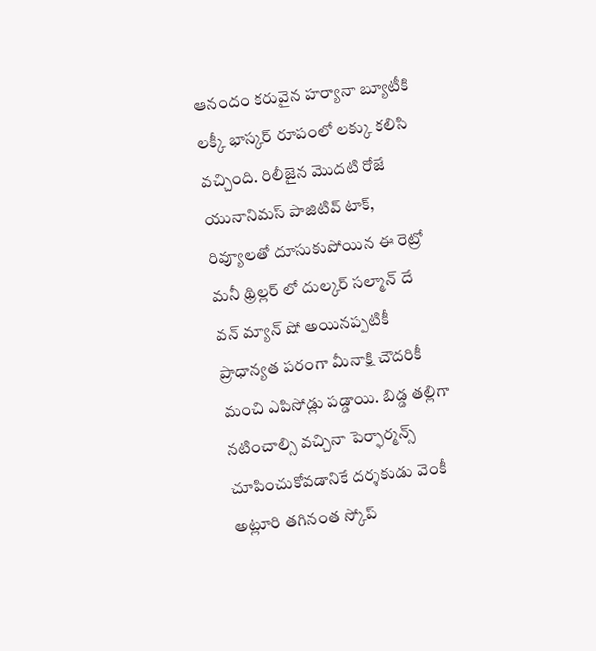ఆనందం కరువైన హర్యానా బ్యూటీకి లక్కీ భాస్కర్ రూపంలో లక్కు కలిసి వచ్చింది. రిలీజైన మొదటి రోజే యునానిమస్ పాజిటివ్ టాక్, రివ్యూలతో దూసుకుపోయిన ఈ రెట్రో మనీ థ్రిల్లర్ లో దుల్కర్ సల్మాన్ దే వన్ మ్యాన్ షో అయినప్పటికీ ప్రాధాన్యత పరంగా మీనాక్షి చౌదరికీ మంచి ఎపిసోడ్లు పడ్డాయి. బిడ్డ తల్లిగా నటించాల్సి వచ్చినా పెర్ఫార్మన్స్ చూపించుకోవడానికే దర్శకుడు వెంకీ అట్లూరి తగినంత స్కోప్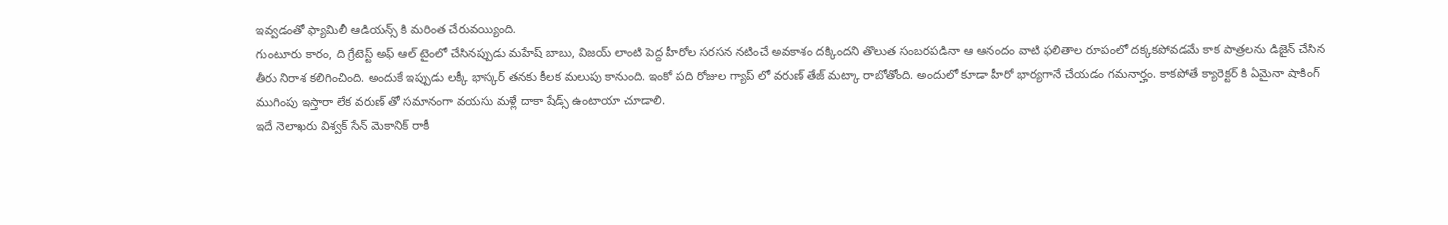ఇవ్వడంతో ఫ్యామిలీ ఆడియన్స్ కి మరింత చేరువయ్యింది.
గుంటూరు కారం, ది గ్రేటెస్ట్ అఫ్ ఆల్ టైంలో చేసినప్పుడు మహేష్ బాబు, విజయ్ లాంటి పెద్ద హీరోల సరసన నటించే అవకాశం దక్కిందని తొలుత సంబరపడినా ఆ ఆనందం వాటి ఫలితాల రూపంలో దక్కకపోవడమే కాక పాత్రలను డిజైన్ చేసిన తీరు నిరాశ కలిగించింది. అందుకే ఇప్పుడు లక్కీ భాస్కర్ తనకు కీలక మలుపు కానుంది. ఇంకో పది రోజుల గ్యాప్ లో వరుణ్ తేజ్ మట్కా రాబోతోంది. అందులో కూడా హీరో భార్యగానే చేయడం గమనార్హం. కాకపోతే క్యారెక్టర్ కి ఏమైనా షాకింగ్ ముగింపు ఇస్తారా లేక వరుణ్ తో సమానంగా వయసు మళ్లే దాకా షేడ్స్ ఉంటాయా చూడాలి.
ఇదే నెలాఖరు విశ్వక్ సేన్ మెకానిక్ రాకీ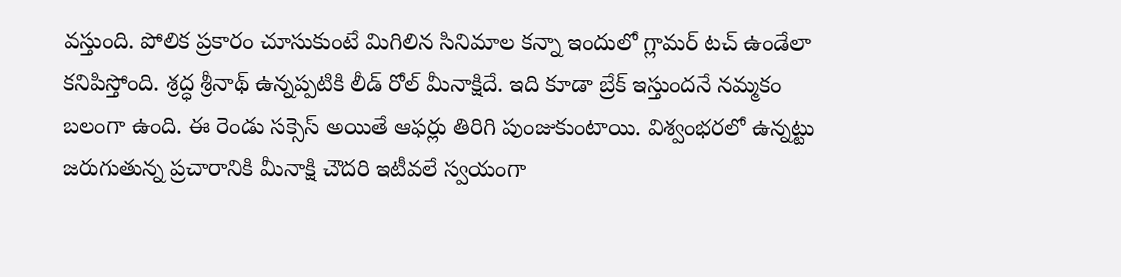వస్తుంది. పోలిక ప్రకారం చూసుకుంటే మిగిలిన సినిమాల కన్నా ఇందులో గ్లామర్ టచ్ ఉండేలా కనిపిస్తోంది. శ్రద్ధ శ్రీనాథ్ ఉన్నప్పటికి లీడ్ రోల్ మీనాక్షిదే. ఇది కూడా బ్రేక్ ఇస్తుందనే నమ్మకం బలంగా ఉంది. ఈ రెండు సక్సెస్ అయితే ఆఫర్లు తిరిగి పుంజుకుంటాయి. విశ్వంభరలో ఉన్నట్టు జరుగుతున్న ప్రచారానికి మీనాక్షి చౌదరి ఇటీవలే స్వయంగా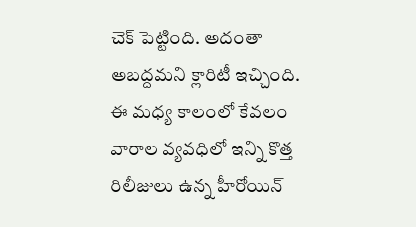చెక్ పెట్టింది. అదంతా అబద్దమని క్లారిటీ ఇచ్చింది. ఈ మధ్య కాలంలో కేవలం వారాల వ్యవధిలో ఇన్ని కొత్త రిలీజులు ఉన్న హీరోయిన్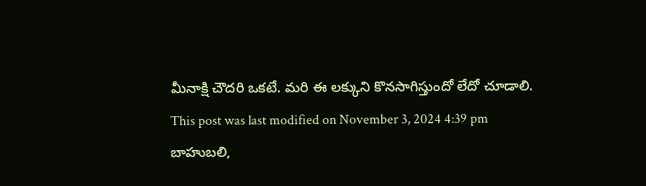మీనాక్షి చౌదరి ఒకటే. మరి ఈ లక్కుని కొనసాగిస్తుందో లేదో చూడాలి.
This post was last modified on November 3, 2024 4:39 pm
బాహుబలి,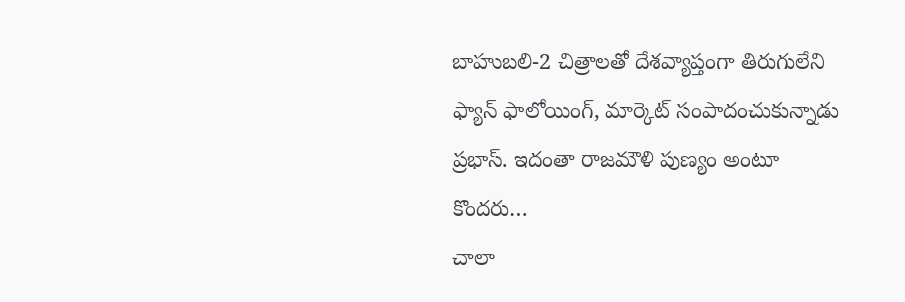బాహుబలి-2 చిత్రాలతో దేశవ్యాప్తంగా తిరుగులేని ఫ్యాన్ ఫాలోయింగ్, మార్కెట్ సంపాదంచుకున్నాడు ప్రభాస్. ఇదంతా రాజమౌళి పుణ్యం అంటూ కొందరు…
చాలా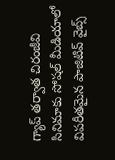గ్యాప్ తర్వాత చిరంజీవి సినిమాకు సోషల్ మీడియాలో విపరీతమైన పాజిటివ్ వైబ్స్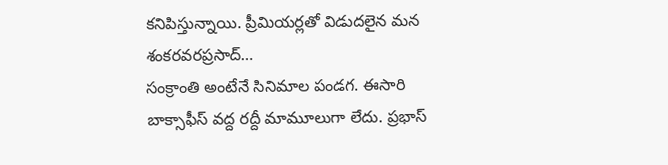కనిపిస్తున్నాయి. ప్రీమియర్లతో విడుదలైన మన శంకరవరప్రసాద్…
సంక్రాంతి అంటేనే సినిమాల పండగ. ఈసారి బాక్సాఫీస్ వద్ద రద్దీ మామూలుగా లేదు. ప్రభాస్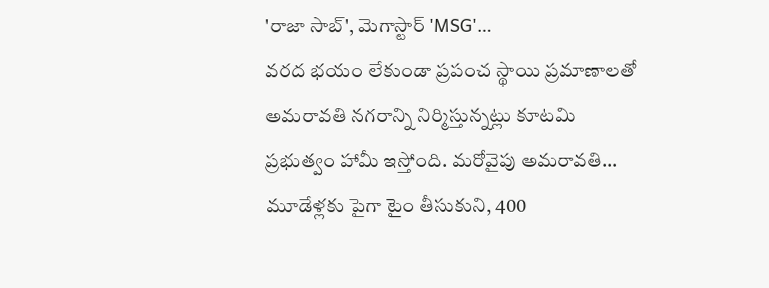'రాజా సాబ్', మెగాస్టార్ 'MSG'…
వరద భయం లేకుండా ప్రపంచ స్థాయి ప్రమాణాలతో అమరావతి నగరాన్ని నిర్మిస్తున్నట్లు కూటమి ప్రభుత్వం హామీ ఇస్తోంది. మరోవైపు అమరావతి…
మూడేళ్లకు పైగా టైం తీసుకుని, 400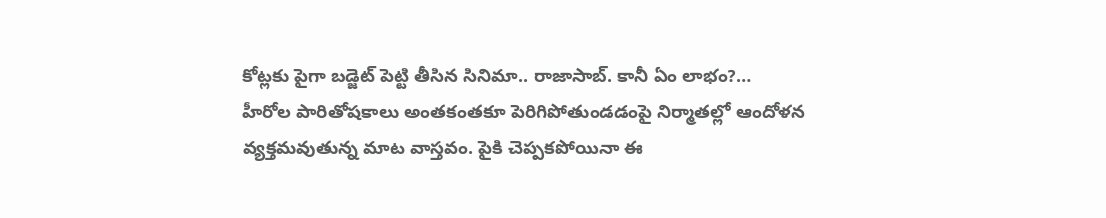కోట్లకు పైగా బడ్జెట్ పెట్టి తీసిన సినిమా.. రాజాసాబ్. కానీ ఏం లాభం?…
హీరోల పారితోషకాలు అంతకంతకూ పెరిగిపోతుండడంపై నిర్మాతల్లో ఆందోళన వ్యక్తమవుతున్న మాట వాస్తవం. పైకి చెప్పకపోయినా ఈ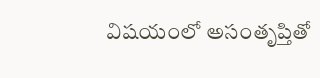విషయంలో అసంతృప్తితో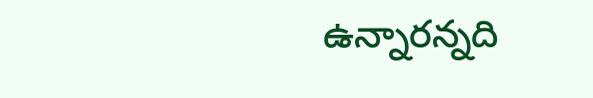ఉన్నారన్నది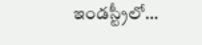ఇండస్ట్రీలో…